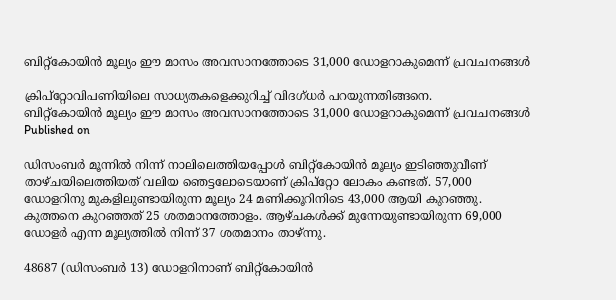ബിറ്റ്‌കോയിന്‍ മൂല്യം ഈ മാസം അവസാനത്തോടെ 31,000 ഡോളറാകുമെന്ന് പ്രവചനങ്ങള്‍

ക്രിപ്‌റ്റോവിപണിയിലെ സാധ്യതകളെക്കുറിച്ച് വിദഗ്ധര്‍ പറയുന്നതിങ്ങനെ.
ബിറ്റ്‌കോയിന്‍ മൂല്യം ഈ മാസം അവസാനത്തോടെ 31,000 ഡോളറാകുമെന്ന് പ്രവചനങ്ങള്‍
Published on

ഡിസംബര്‍ മൂന്നില്‍ നിന്ന് നാലിലെത്തിയപ്പോള്‍ ബിറ്റ്‌കോയിന്‍ മൂല്യം ഇടിഞ്ഞുവീണ് താഴ്ചയിലെത്തിയത് വലിയ ഞെട്ടലോടെയാണ് ക്രിപ്റ്റോ ലോകം കണ്ടത്. 57,000 ഡോളറിനു മുകളിലുണ്ടായിരുന്ന മൂല്യം 24 മണിക്കൂറിനിടെ 43,000 ആയി കുറഞ്ഞു. കുത്തനെ കുറഞ്ഞത് 25 ശതമാനത്തോളം. ആഴ്ചകള്‍ക്ക് മുന്നേയുണ്ടായിരുന്ന 69,000 ഡോളര്‍ എന്ന മൂല്യത്തില്‍ നിന്ന് 37 ശതമാനം താഴ്ന്നു.

48687 (ഡിസംബര്‍ 13) ഡോളറിനാണ് ബിറ്റ്‌കോയിന്‍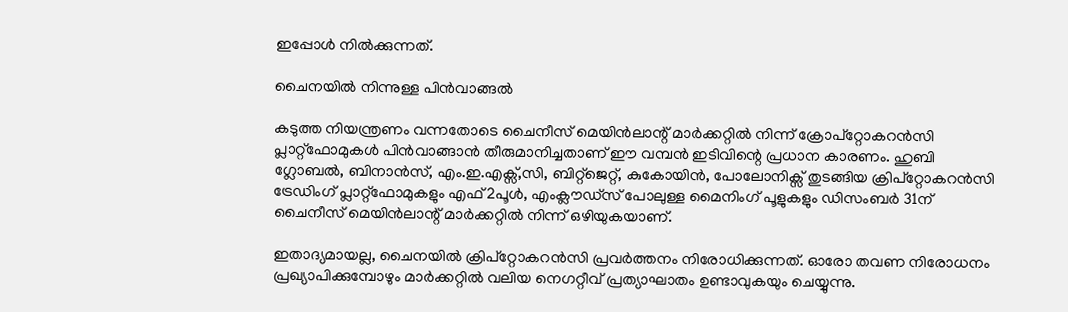ഇപ്പോള്‍ നില്‍ക്കുന്നത്.

ചൈനയില്‍ നിന്നുള്ള പിന്‍വാങ്ങല്‍

കടുത്ത നിയന്ത്രണം വന്നതോടെ ചൈനീസ് മെയിന്‍ലാന്റ് മാര്‍ക്കറ്റില്‍ നിന്ന് ക്രോപ്റ്റോകറന്‍സി പ്ലാറ്റ്ഫോമുകള്‍ പിന്‍വാങ്ങാന്‍ തീരുമാനിച്ചതാണ് ഈ വമ്പന്‍ ഇടിവിന്റെ പ്രധാന കാരണം. ഹുബി ഗ്ലോബല്‍, ബിനാന്‍സ്, എം.ഇ.എക്സ്,സി, ബിറ്റ്ജെറ്റ്, കുകോയിന്‍, പോലോനിക്സ് തുടങ്ങിയ ക്രിപ്റ്റോകറന്‍സി ട്രേഡിംഗ് പ്ലാറ്റ്ഫോമുകളും എഫ്2പൂള്‍, എംക്ലൗഡ്സ് പോലുള്ള മൈനിംഗ് പൂളുകളും ഡിസംബര്‍ 31ന് ചൈനീസ് മെയിന്‍ലാന്റ് മാര്‍ക്കറ്റില്‍ നിന്ന് ഒഴിയുകയാണ്.

ഇതാദ്യമായല്ല, ചൈനയില്‍ ക്രിപ്റ്റോകറന്‍സി പ്രവര്‍ത്തനം നിരോധിക്കുന്നത്. ഓരോ തവണ നിരോധനം പ്രഖ്യാപിക്കുമ്പോഴും മാര്‍ക്കറ്റില്‍ വലിയ നെഗറ്റീവ് പ്രത്യാഘാതം ഉണ്ടാവുകയും ചെയ്യുന്നു.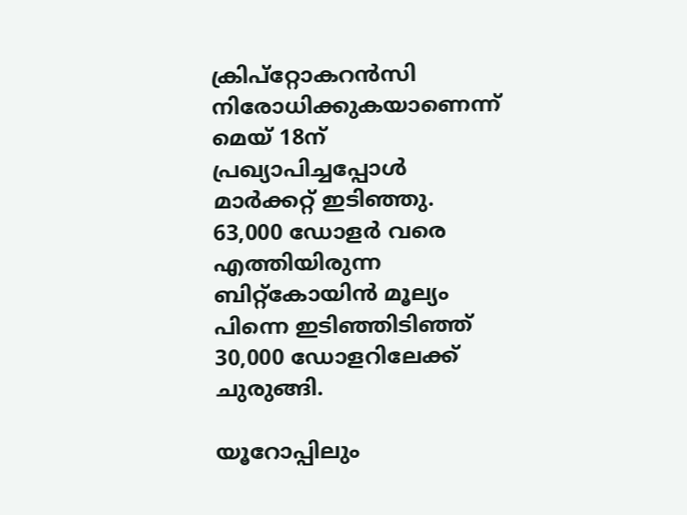ക്രിപ്റ്റോകറന്‍സി നിരോധിക്കുകയാണെന്ന് മെയ് 18ന് പ്രഖ്യാപിച്ചപ്പോള്‍ മാര്‍ക്കറ്റ് ഇടിഞ്ഞു. 63,000 ഡോളര്‍ വരെ എത്തിയിരുന്ന ബിറ്റ്‌കോയിന്‍ മൂല്യം പിന്നെ ഇടിഞ്ഞിടിഞ്ഞ് 30,000 ഡോളറിലേക്ക് ചുരുങ്ങി.

യൂറോപ്പിലും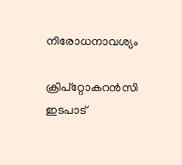നിരോധനാവശ്യം

ക്രിപ്റ്റോകറന്‍സി ഇടപാട്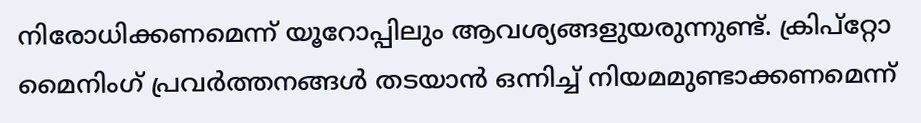നിരോധിക്കണമെന്ന് യൂറോപ്പിലും ആവശ്യങ്ങളുയരുന്നുണ്ട്. ക്രിപ്റ്റോ മൈനിംഗ് പ്രവര്‍ത്തനങ്ങള്‍ തടയാന്‍ ഒന്നിച്ച് നിയമമുണ്ടാക്കണമെന്ന്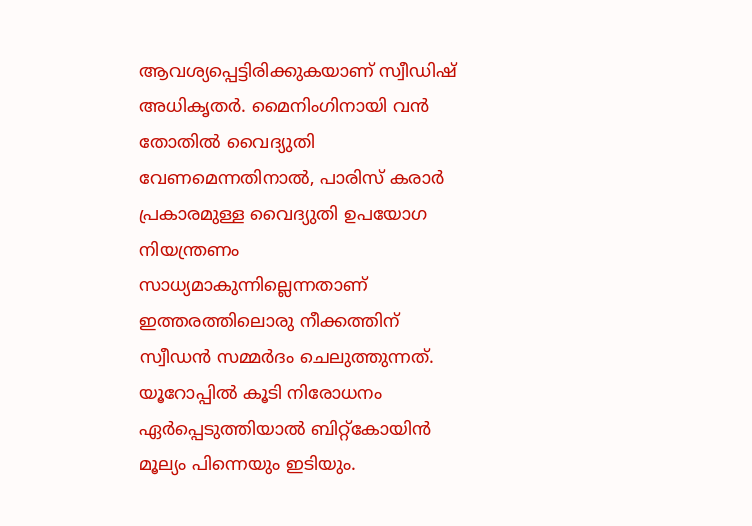ആവശ്യപ്പെട്ടിരിക്കുകയാണ് സ്വീഡിഷ് അധികൃതര്‍. മൈനിംഗിനായി വന്‍ തോതില്‍ വൈദ്യുതി വേണമെന്നതിനാല്‍, പാരിസ് കരാര്‍ പ്രകാരമുള്ള വൈദ്യുതി ഉപയോഗ നിയന്ത്രണം സാധ്യമാകുന്നില്ലെന്നതാണ് ഇത്തരത്തിലൊരു നീക്കത്തിന് സ്വീഡന്‍ സമ്മര്‍ദം ചെലുത്തുന്നത്. യൂറോപ്പില്‍ കൂടി നിരോധനം ഏര്‍പ്പെടുത്തിയാല്‍ ബിറ്റ്‌കോയിന്‍ മൂല്യം പിന്നെയും ഇടിയും.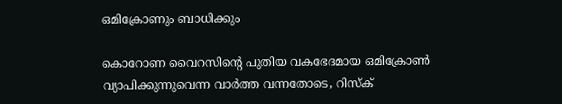ഒമിക്രോണും ബാധിക്കും

കൊറോണ വൈറസിന്റെ പുതിയ വകഭേദമായ ഒമിക്രോണ്‍ വ്യാപിക്കുന്നുവെന്ന വാര്‍ത്ത വന്നതോടെ, റിസ്‌ക്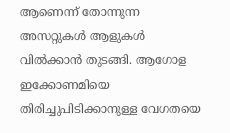ആണെന്ന് തോന്നുന്ന അസറ്റുകള്‍ ആളുകള്‍ വില്‍ക്കാന്‍ തുടങ്ങി. ആഗോള ഇക്കോണമിയെ തിരിച്ചുപിടിക്കാനുള്ള വേഗതയെ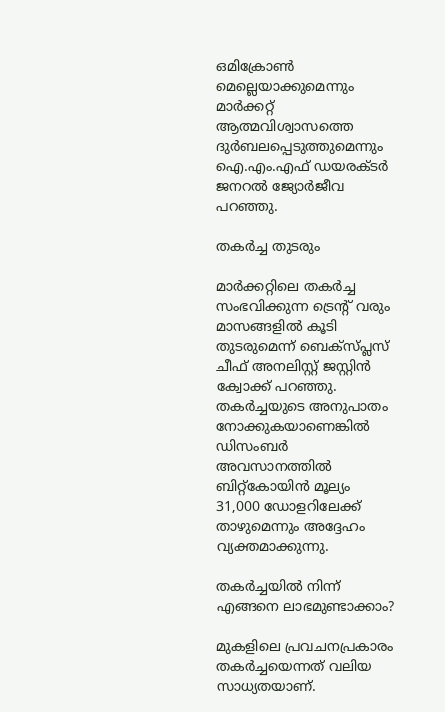ഒമിക്രോണ്‍ മെല്ലെയാക്കുമെന്നും മാര്‍ക്കറ്റ് ആത്മവിശ്വാസത്തെ ദുര്‍ബലപ്പെടുത്തുമെന്നും ഐ.എം.എഫ് ഡയരക്ടര്‍ ജനറല്‍ ജ്യോര്‍ജീവ പറഞ്ഞു.

തകര്‍ച്ച തുടരും

മാര്‍ക്കറ്റിലെ തകര്‍ച്ച സംഭവിക്കുന്ന ട്രെന്റ് വരും മാസങ്ങളില്‍ കൂടി തുടരുമെന്ന് ബെക്സ്പ്ലസ് ചീഫ് അനലിസ്റ്റ് ജസ്റ്റിന്‍ ക്വോക്ക് പറഞ്ഞു. തകര്‍ച്ചയുടെ അനുപാതം നോക്കുകയാണെങ്കില്‍ ഡിസംബര്‍ അവസാനത്തില്‍ ബിറ്റ്‌കോയിന്‍ മൂല്യം 31,000 ഡോളറിലേക്ക് താഴുമെന്നും അദ്ദേഹം വ്യക്തമാക്കുന്നു.

തകര്‍ച്ചയില്‍ നിന്ന് എങ്ങനെ ലാഭമുണ്ടാക്കാം?

മുകളിലെ പ്രവചനപ്രകാരം തകര്‍ച്ചയെന്നത് വലിയ സാധ്യതയാണ്.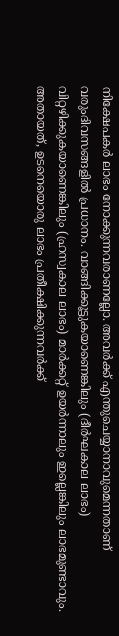നിക്ഷേപകര്‍ ലാഭം നോക്കുന്നവരാണല്ലോ. അവര്‍ക്ക് എന്തുചെയ്യാനാവുമെന്നതാണ് വരുംദിവസങ്ങളില്‍ പ്രധാനം. വാങ്ങിക്കൂട്ടുകയാണെങ്കിലും (ദീര്‍ഘകാല ലാഭം) വിറ്റഴിക്കുകയാണെങ്കിലും (ഹ്രസ്വകാല ലാഭം) മാര്‍ക്കറ്റ് ഉയര്‍ന്നാലും ഇല്ലെങ്കിലും ലാഭമുണ്ടാവും. അതായത്, ഉടനെയൊരു ലാഭം പ്രതീക്ഷിക്കുന്നവര്‍ക്ക്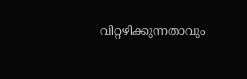വിറ്റഴിക്കുന്നതാവും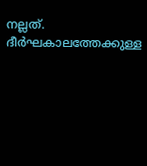നല്ലത്. ദീര്‍ഘകാലത്തേക്കുള്ള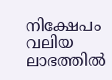നിക്ഷേപം വലിയ ലാഭത്തില്‍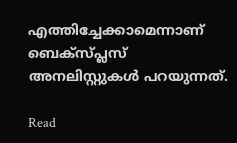എത്തിച്ചേക്കാമെന്നാണ് ബെക്സ്പ്ലസ് അനലിസ്റ്റുകള്‍ പറയുന്നത്.

Read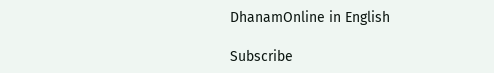DhanamOnline in English

Subscribe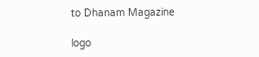to Dhanam Magazine

logo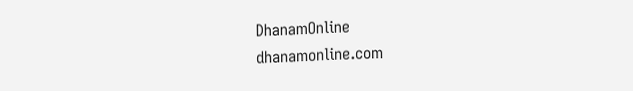DhanamOnline
dhanamonline.com